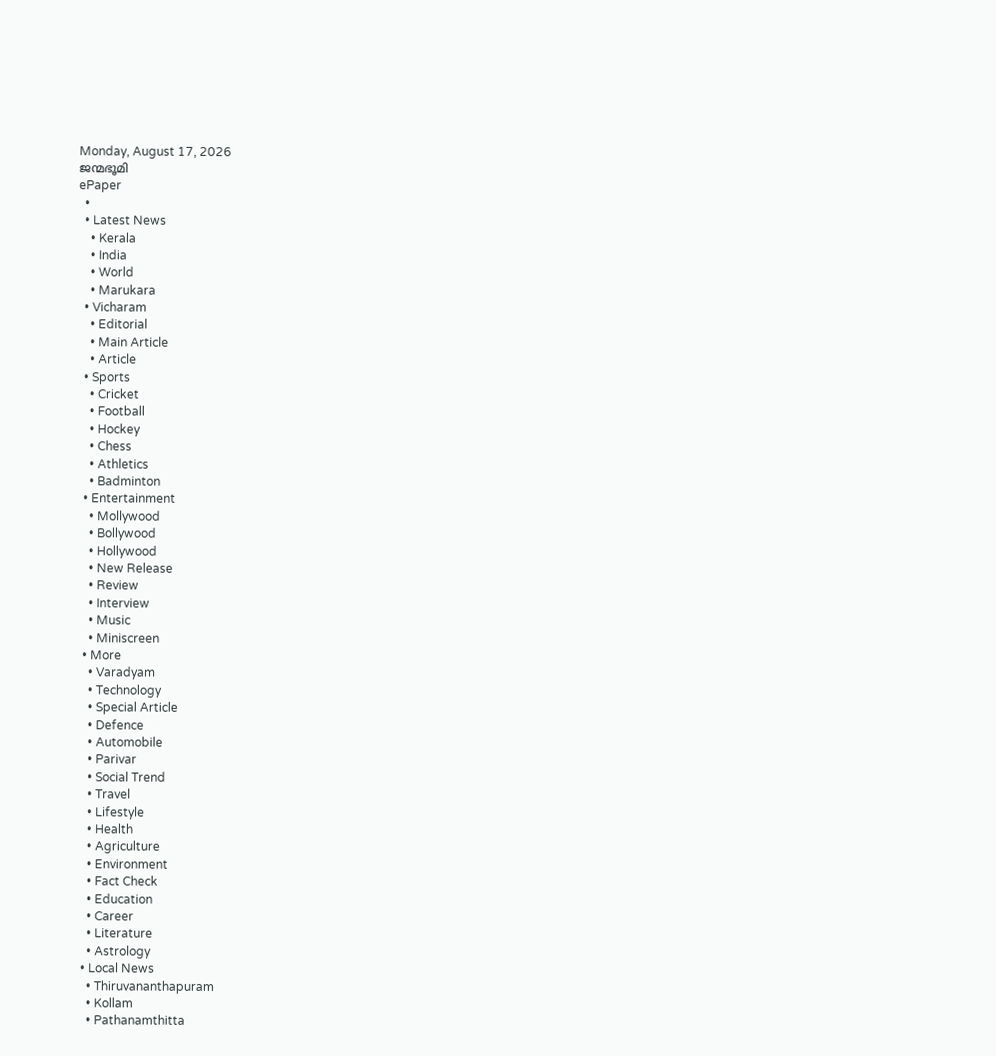Monday, August 17, 2026
ജന്മഭൂമി
ePaper
  •
  • Latest News
    • Kerala
    • India
    • World
    • Marukara
  • Vicharam
    • Editorial
    • Main Article
    • Article
  • Sports
    • Cricket
    • Football
    • Hockey
    • Chess
    • Athletics
    • Badminton
  • Entertainment
    • Mollywood
    • Bollywood
    • Hollywood
    • New Release
    • Review
    • Interview
    • Music
    • Miniscreen
  • More
    • Varadyam
    • Technology
    • Special Article
    • Defence
    • Automobile
    • Parivar
    • Social Trend
    • Travel
    • Lifestyle
    • Health
    • Agriculture
    • Environment
    • Fact Check
    • Education
    • Career
    • Literature
    • Astrology
  • Local News
    • Thiruvananthapuram
    • Kollam
    • Pathanamthitta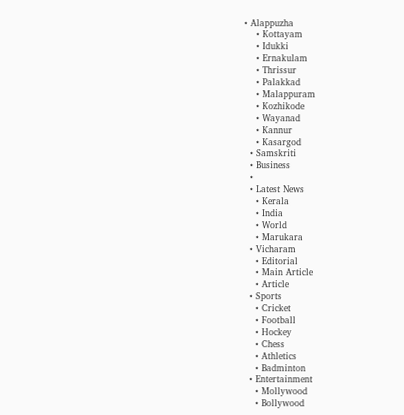• Alappuzha
    • Kottayam
    • Idukki
    • Ernakulam
    • Thrissur
    • Palakkad
    • Malappuram
    • Kozhikode
    • Wayanad
    • Kannur
    • Kasargod
  • Samskriti
  • Business
  •
  • Latest News
    • Kerala
    • India
    • World
    • Marukara
  • Vicharam
    • Editorial
    • Main Article
    • Article
  • Sports
    • Cricket
    • Football
    • Hockey
    • Chess
    • Athletics
    • Badminton
  • Entertainment
    • Mollywood
    • Bollywood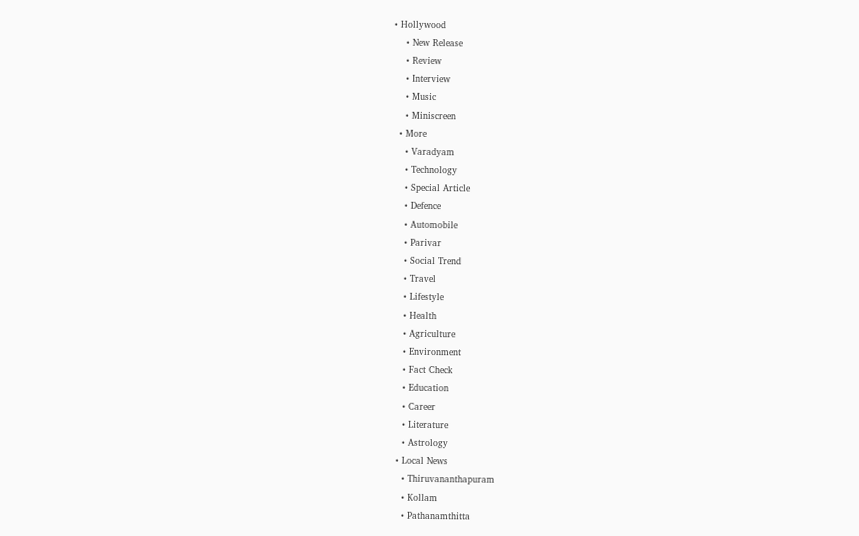• Hollywood
    • New Release
    • Review
    • Interview
    • Music
    • Miniscreen
  • More
    • Varadyam
    • Technology
    • Special Article
    • Defence
    • Automobile
    • Parivar
    • Social Trend
    • Travel
    • Lifestyle
    • Health
    • Agriculture
    • Environment
    • Fact Check
    • Education
    • Career
    • Literature
    • Astrology
  • Local News
    • Thiruvananthapuram
    • Kollam
    • Pathanamthitta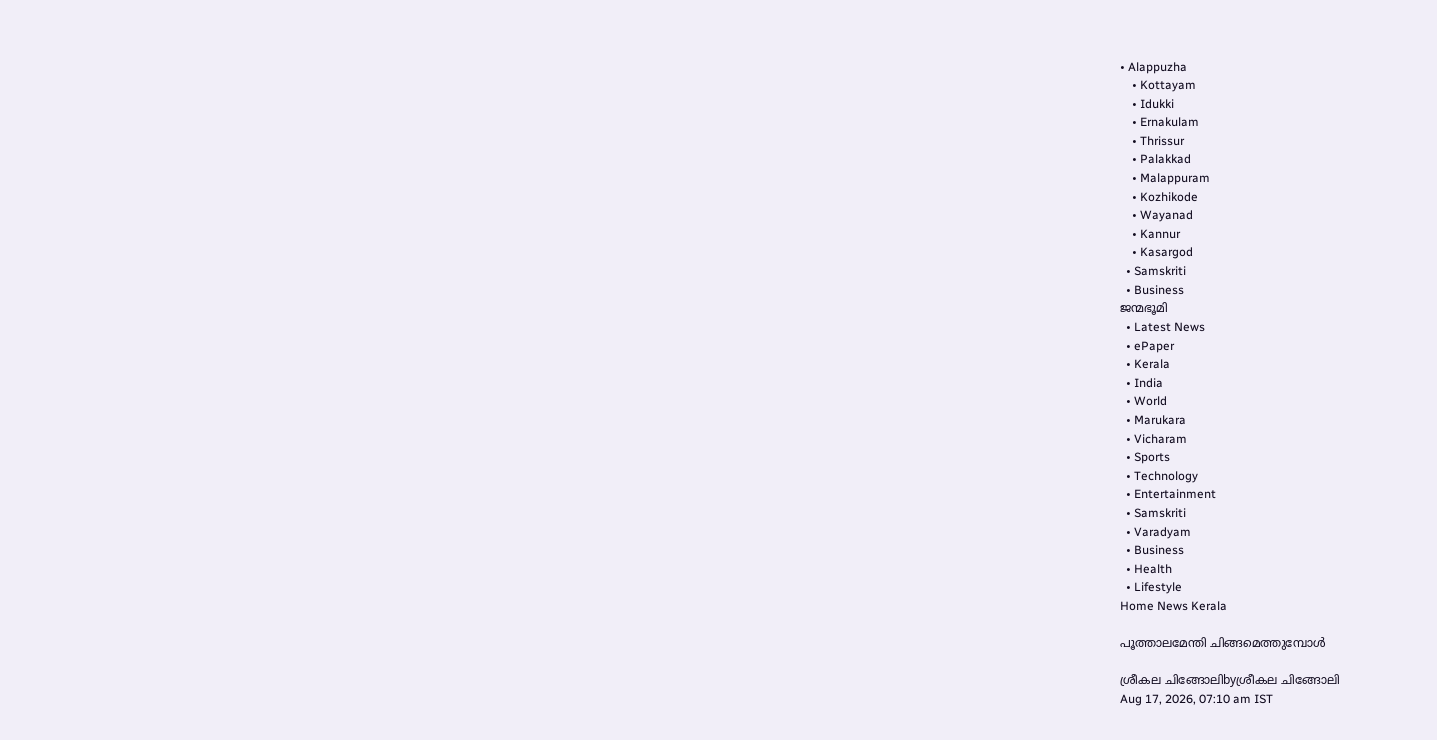• Alappuzha
    • Kottayam
    • Idukki
    • Ernakulam
    • Thrissur
    • Palakkad
    • Malappuram
    • Kozhikode
    • Wayanad
    • Kannur
    • Kasargod
  • Samskriti
  • Business
ജന്മഭൂമി
  • Latest News
  • ePaper
  • Kerala
  • India
  • World
  • Marukara
  • Vicharam
  • Sports
  • Technology
  • Entertainment
  • Samskriti
  • Varadyam
  • Business
  • Health
  • Lifestyle
Home News Kerala

പൂത്താലമേന്തി ചിങ്ങമെത്തുമ്പോള്‍

ശ്രീകല ചിങ്ങോലിbyശ്രീകല ചിങ്ങോലി
Aug 17, 2026, 07:10 am IST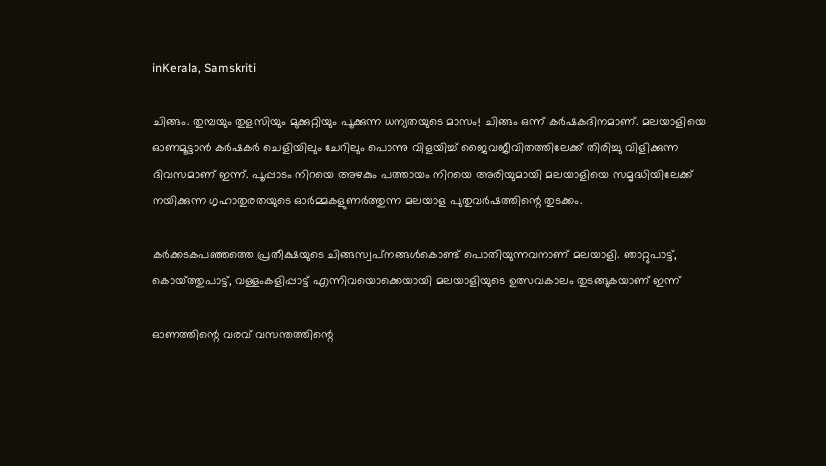inKerala, Samskriti

ചിങ്ങം. തുമ്പയും തുളസിയും മുക്കുറ്റിയും പൂക്കുന്ന ധന്യതയുടെ മാസം! ചിങ്ങം ഒന്ന് കര്‍ഷകദിനമാണ്. മലയാളിയെ ഓണമൂട്ടാന്‍ കര്‍ഷകര്‍ ചെളിയിലും ചേറിലും പൊന്നു വിളയിച്ച് ജൈവജീവിതത്തിലേക്ക് തിരിച്ചു വിളിക്കുന്ന ദിവസമാണ് ഇന്ന്. പൂപ്പാടം നിറയെ അഴകും പത്തായം നിറയെ അരിയുമായി മലയാളിയെ സമൃദ്ധിയിലേക്ക് നയിക്കുന്ന ഗൃഹാതുരതയുടെ ഓര്‍മ്മകളുണര്‍ത്തുന്ന മലയാള പുതുവര്‍ഷത്തിന്റെ തുടക്കം.

കര്‍ക്കടകപഞ്ഞത്തെ പ്രതീക്ഷയുടെ ചിങ്ങസ്വപ്‌നങ്ങള്‍കൊണ്ട് പൊതിയുന്നവനാണ് മലയാളി. ഞാറ്റുപാട്ട്, കൊയ്‌ത്തുപാട്ട്, വള്ളംകളിപ്പാട്ട് എന്നിവയൊക്കെയായി മലയാളിയുടെ ഉത്സവകാലം തുടങ്ങുകയാണ് ഇന്ന്

ഓണത്തിന്റെ വരവ് വസന്തത്തിന്റെ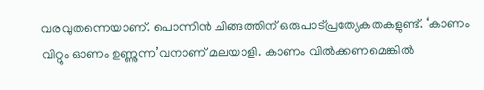വരവുതന്നെയാണ്. പൊന്നിന്‍ ചിങ്ങത്തിന് ഒരുപാട്പ്രത്യേകതകളുണ്ട്. ‘കാണം വിറ്റും ഓണം ഉണ്ണുന്ന’വനാണ് മലയാളി. കാണം വില്‍ക്കണമെങ്കില്‍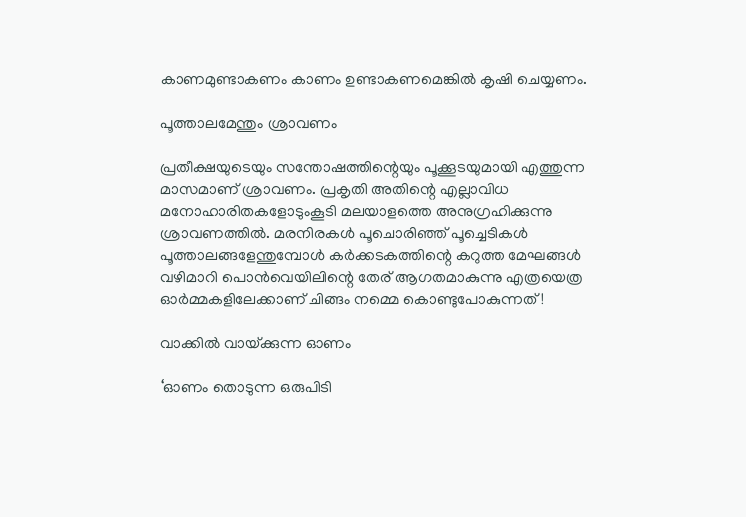കാണമുണ്ടാകണം കാണം ഉണ്ടാകണമെങ്കില്‍ കൃഷി ചെയ്യണം.

പൂത്താലമേന്തും ശ്രാവണം

പ്രതീക്ഷയുടെയും സന്തോഷത്തിന്റെയും പൂക്കൂടയുമായി എത്തുന്ന മാസമാണ് ശ്രാവണം. പ്രകൃതി അതിന്റെ എല്ലാവിധ മനോഹാരിതകളോടുംകൂടി മലയാളത്തെ അനുഗ്രഹിക്കുന്നു ശ്രാവണത്തില്‍. മരനിരകള്‍ പൂചൊരിഞ്ഞ് പൂച്ചെടികള്‍ പൂത്താലങ്ങളേന്തുമ്പോള്‍ കര്‍ക്കടകത്തിന്റെ കറുത്ത മേഘങ്ങള്‍ വഴിമാറി പൊന്‍വെയിലിന്റെ തേര് ആഗതമാകുന്നു എത്രയെത്ര ഓര്‍മ്മകളിലേക്കാണ് ചിങ്ങം നമ്മെ കൊണ്ടുപോകുന്നത്!

വാക്കില്‍ വായ്‌ക്കുന്ന ഓണം

‘ഓണം തൊടുന്ന ഒരുപിടി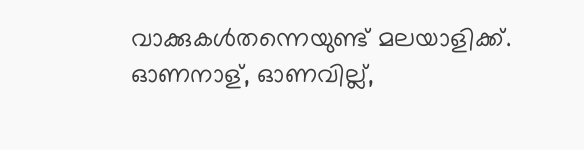വാക്കുകള്‍തന്നെയുണ്ട് മലയാളിക്ക്. ഓണനാള്, ഓണവില്ല്,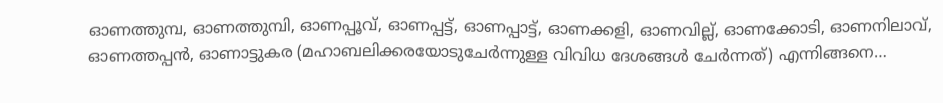ഓണത്തുമ്പ, ഓണത്തുമ്പി, ഓണപ്പൂവ്, ഓണപ്പട്ട്, ഓണപ്പാട്ട്, ഓണക്കളി, ഓണവില്ല്, ഓണക്കോടി, ഓണനിലാവ്, ഓണത്തപ്പന്‍, ഓണാട്ടുകര (മഹാബലിക്കരയോടുചേര്‍ന്നുള്ള വിവിധ ദേശങ്ങള്‍ ചേര്‍ന്നത്) എന്നിങ്ങനെ…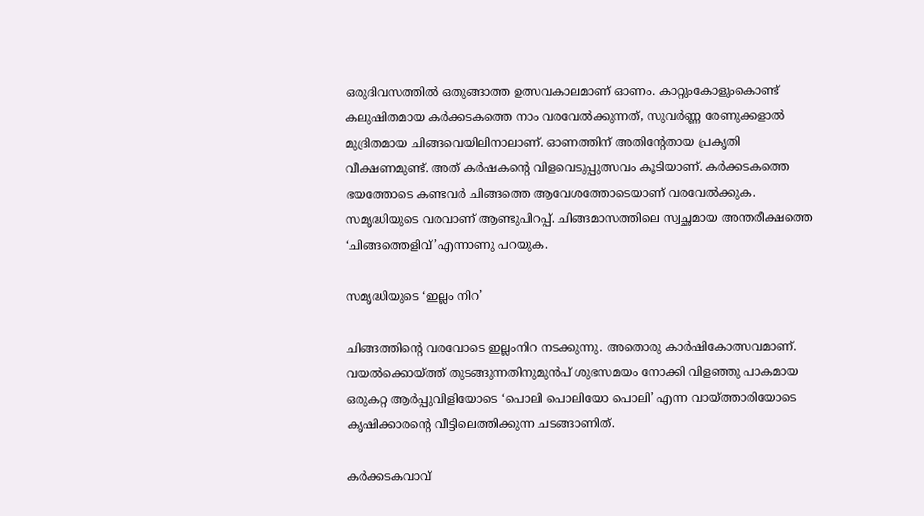ഒരുദിവസത്തില്‍ ഒതുങ്ങാത്ത ഉത്സവകാലമാണ് ഓണം. കാറ്റുംകോളുംകൊണ്ട് കലുഷിതമായ കര്‍ക്കടകത്തെ നാം വരവേല്‍ക്കുന്നത്, സുവര്‍ണ്ണ രേണുക്കളാല്‍ മുദ്രിതമായ ചിങ്ങവെയിലിനാലാണ്. ഓണത്തിന് അതിന്റേതായ പ്രകൃതി വീക്ഷണമുണ്ട്. അത് കര്‍ഷകന്റെ വിളവെടുപ്പുത്സവം കൂടിയാണ്. കര്‍ക്കടകത്തെ ഭയത്തോടെ കണ്ടവര്‍ ചിങ്ങത്തെ ആവേശത്തോടെയാണ് വരവേല്‍ക്കുക. സമൃദ്ധിയുടെ വരവാണ് ആണ്ടുപിറപ്പ്. ചിങ്ങമാസത്തിലെ സ്വച്ഛമായ അന്തരീക്ഷത്തെ ‘ചിങ്ങത്തെളിവ്’എന്നാണു പറയുക.

സമൃദ്ധിയുടെ ‘ഇല്ലം നിറ’

ചിങ്ങത്തിന്റെ വരവോടെ ഇല്ലംനിറ നടക്കുന്നു. അതൊരു കാര്‍ഷികോത്സവമാണ്. വയല്‍ക്കൊയ്‌ത്ത് തുടങ്ങുന്നതിനുമുന്‍പ് ശുഭസമയം നോക്കി വിളഞ്ഞു പാകമായ ഒരുകറ്റ ആര്‍പ്പുവിളിയോടെ ‘പൊലി പൊലിയോ പൊലി’ എന്ന വായ്‌ത്താരിയോടെ കൃഷിക്കാരന്റെ വീട്ടിലെത്തിക്കുന്ന ചടങ്ങാണിത്.

കര്‍ക്കടകവാവ്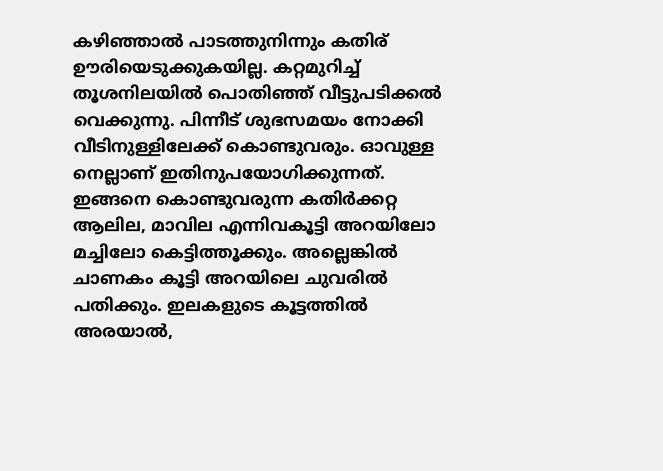കഴിഞ്ഞാല്‍ പാടത്തുനിന്നും കതിര് ഊരിയെടുക്കുകയില്ല. കറ്റമുറിച്ച് തൂശനിലയില്‍ പൊതിഞ്ഞ് വീട്ടുപടിക്കല്‍ വെക്കുന്നു. പിന്നീട് ശുഭസമയം നോക്കി വീടിനുള്ളിലേക്ക് കൊണ്ടുവരും. ഓവുള്ള നെല്ലാണ് ഇതിനുപയോഗിക്കുന്നത്. ഇങ്ങനെ കൊണ്ടുവരുന്ന കതിര്‍ക്കറ്റ ആലില, മാവില എന്നിവകൂട്ടി അറയിലോ മച്ചിലോ കെട്ടിത്തൂക്കും. അല്ലെങ്കില്‍ ചാണകം കൂട്ടി അറയിലെ ചുവരില്‍ പതിക്കും. ഇലകളുടെ കൂട്ടത്തില്‍ അരയാല്‍,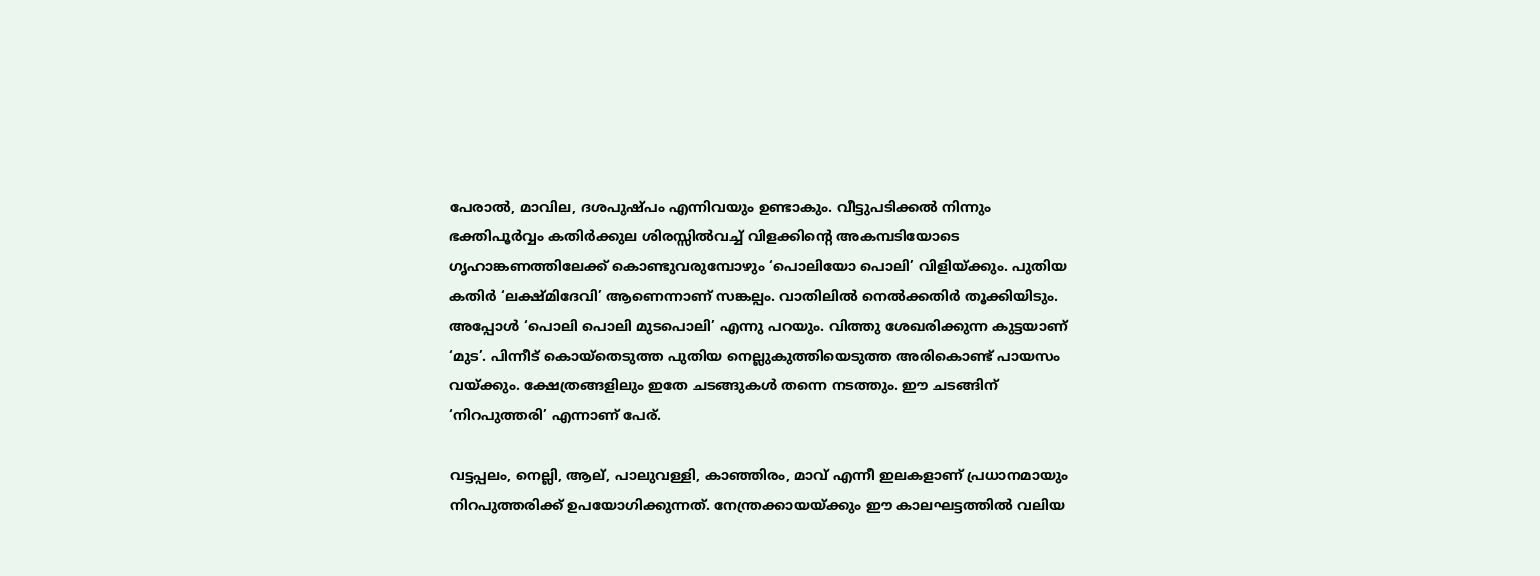പേരാല്‍, മാവില, ദശപുഷ്പം എന്നിവയും ഉണ്ടാകും. വീട്ടുപടിക്കല്‍ നിന്നും ഭക്തിപൂര്‍വ്വം കതിര്‍ക്കുല ശിരസ്സില്‍വച്ച് വിളക്കിന്റെ അകമ്പടിയോടെ ഗൃഹാങ്കണത്തിലേക്ക് കൊണ്ടുവരുമ്പോഴും ‘പൊലിയോ പൊലി’ വിളിയ്‌ക്കും. പുതിയ കതിര്‍ ‘ലക്ഷ്മിദേവി’ ആണെന്നാണ് സങ്കല്പം. വാതിലില്‍ നെല്‍ക്കതിര്‍ തൂക്കിയിടും. അപ്പോള്‍ ‘പൊലി പൊലി മുടപൊലി’ എന്നു പറയും. വിത്തു ശേഖരിക്കുന്ന കുട്ടയാണ് ‘മുട’. പിന്നീട് കൊയ്‌തെടുത്ത പുതിയ നെല്ലുകുത്തിയെടുത്ത അരികൊണ്ട് പായസം വയ്‌ക്കും. ക്ഷേത്രങ്ങളിലും ഇതേ ചടങ്ങുകള്‍ തന്നെ നടത്തും. ഈ ചടങ്ങിന് ‘നിറപുത്തരി’ എന്നാണ് പേര്.

വട്ടപ്പലം, നെല്ലി, ആല്, പാലുവള്ളി, കാഞ്ഞിരം, മാവ് എന്നീ ഇലകളാണ് പ്രധാനമായും നിറപുത്തരിക്ക് ഉപയോഗിക്കുന്നത്. നേന്ത്രക്കായയ്‌ക്കും ഈ കാലഘട്ടത്തില്‍ വലിയ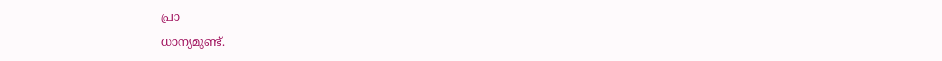പ്രാ
ധാന്യമുണ്ട്.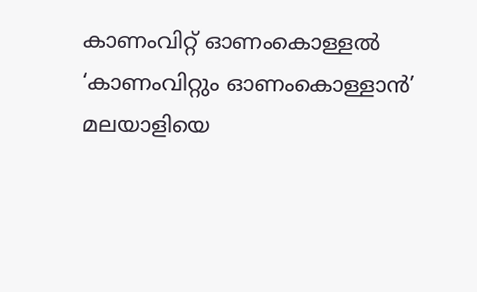കാണംവിറ്റ് ഓണംകൊള്ളല്‍
‘കാണംവിറ്റും ഓണംകൊള്ളാന്‍’ മലയാളിയെ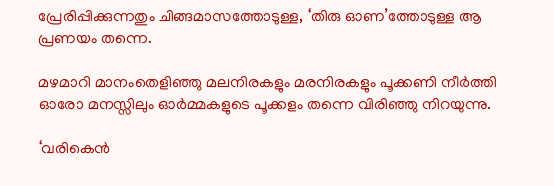പ്രേരിപ്പിക്കുന്നതും ചിങ്ങമാസത്തോടുള്ള, ‘തിരു ഓണ’ത്തോടുള്ള ആ പ്രണയം തന്നെ.

മഴമാറി മാനംതെളിഞ്ഞു മലനിരകളും മരനിരകളും പൂക്കണി നീര്‍ത്തി ഓരോ മനസ്സിലും ഓര്‍മ്മകളുടെ പൂക്കളം തന്നെ വിരിഞ്ഞു നിറയുന്നു.

‘വരികെന്‍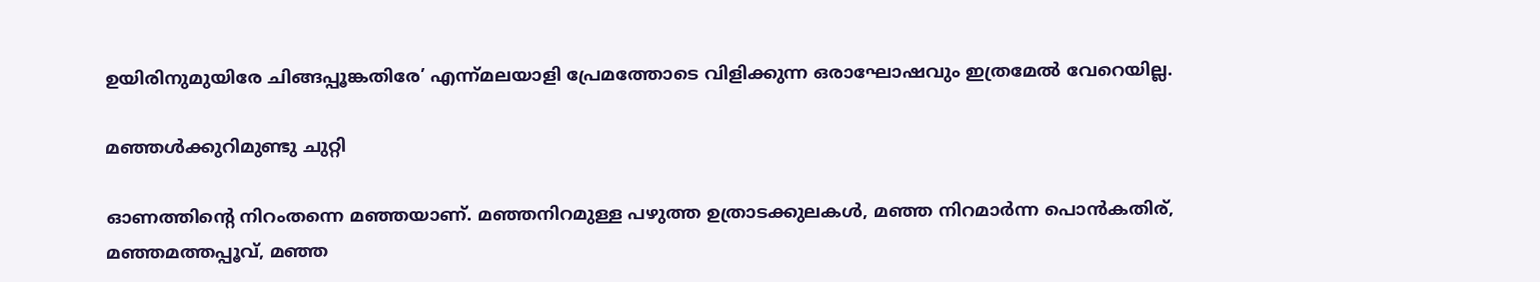ഉയിരിനുമുയിരേ ചിങ്ങപ്പൂങ്കതിരേ’ എന്ന്മലയാളി പ്രേമത്തോടെ വിളിക്കുന്ന ഒരാഘോഷവും ഇത്രമേല്‍ വേറെയില്ല.

മഞ്ഞള്‍ക്കുറിമുണ്ടു ചുറ്റി

ഓണത്തിന്റെ നിറംതന്നെ മഞ്ഞയാണ്. മഞ്ഞനിറമുള്ള പഴുത്ത ഉത്രാടക്കുലകള്‍, മഞ്ഞ നിറമാര്‍ന്ന പൊന്‍കതിര്, മഞ്ഞമത്തപ്പൂവ്, മഞ്ഞ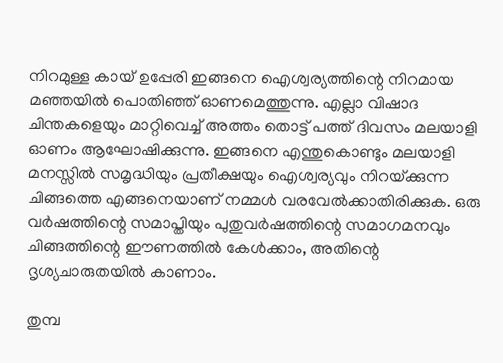നിറമുള്ള കായ് ഉപ്പേരി ഇങ്ങനെ ഐശ്വര്യത്തിന്റെ നിറമായ മഞ്ഞയില്‍ പൊതിഞ്ഞ് ഓണമെത്തുന്നു. എല്ലാ വിഷാദ ചിന്തകളെയും മാറ്റിവെച്ച് അത്തം തൊട്ട് പത്ത് ദിവസം മലയാളി ഓണം ആഘോഷിക്കുന്നു. ഇങ്ങനെ എന്തുകൊണ്ടും മലയാളി മനസ്സില്‍ സമൃദ്ധിയും പ്രതീക്ഷയും ഐശ്വര്യവും നിറയ്‌ക്കുന്ന ചിങ്ങത്തെ എങ്ങനെയാണ് നമ്മള്‍ വരവേല്‍ക്കാതിരിക്കുക. ഒരു വര്‍ഷത്തിന്റെ സമാപ്തിയും പുതുവര്‍ഷത്തിന്റെ സമാഗമനവും ചിങ്ങത്തിന്റെ ഈണത്തില്‍ കേള്‍ക്കാം, അതിന്റെ ദൃശ്യചാരുതയില്‍ കാണാം.

തുമ്പ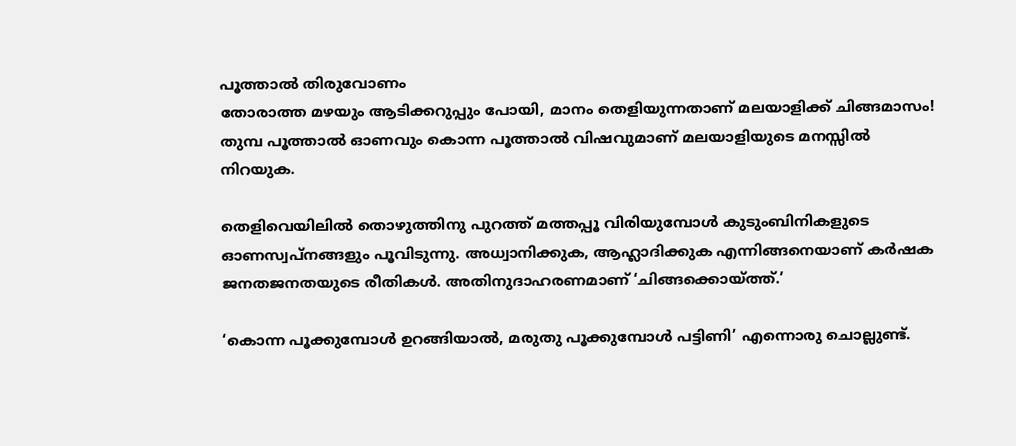പൂത്താല്‍ തിരുവോണം
തോരാത്ത മഴയും ആടിക്കറുപ്പും പോയി, മാനം തെളിയുന്നതാണ് മലയാളിക്ക് ചിങ്ങമാസം! തുമ്പ പൂത്താല്‍ ഓണവും കൊന്ന പൂത്താല്‍ വിഷവുമാണ് മലയാളിയുടെ മനസ്സില്‍ നിറയുക.

തെളിവെയിലില്‍ തൊഴുത്തിനു പുറത്ത് മത്തപ്പൂ വിരിയുമ്പോള്‍ കുടുംബിനികളുടെ ഓണസ്വപ്‌നങ്ങളും പൂവിടുന്നു. അധ്വാനിക്കുക, ആഹ്ലാദിക്കുക എന്നിങ്ങനെയാണ് കര്‍ഷക ജനതജനതയുടെ രീതികള്‍. അതിനുദാഹരണമാണ് ‘ചിങ്ങക്കൊയ്‌ത്ത്.’

‘കൊന്ന പൂക്കുമ്പോള്‍ ഉറങ്ങിയാല്‍, മരുതു പൂക്കുമ്പോള്‍ പട്ടിണി’ എന്നൊരു ചൊല്ലുണ്ട്.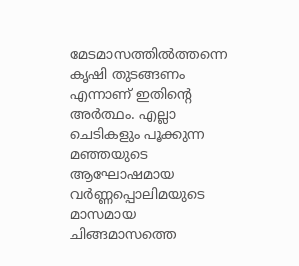മേടമാസത്തില്‍ത്തന്നെ കൃഷി തുടങ്ങണം എന്നാണ് ഇതിന്റെ അര്‍ത്ഥം. എല്ലാ ചെടികളും പൂക്കുന്ന മഞ്ഞയുടെ ആഘോഷമായ വര്‍ണ്ണപ്പൊലിമയുടെ മാസമായ ചിങ്ങമാസത്തെ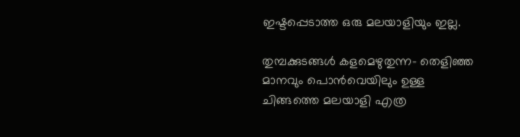ഇഷ്ടപ്പെടാത്ത ഒരു മലയാളിയും ഇല്ല.

തുമ്പക്കുടങ്ങള്‍ കളമെഴുതുന്ന- തെളിഞ്ഞ മാനവും പൊന്‍വെയിലും ഉള്ള ചിങ്ങത്തെ മലയാളി എത്ര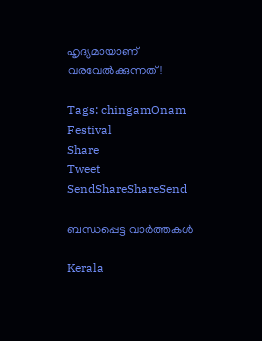ഹൃദ്യമായാണ് വരവേല്‍ക്കുന്നത്!

Tags: chingamOnam Festival
Share
Tweet
SendShareShareSend

ബന്ധപ്പെട്ട വാര്‍ത്തകള്‍

Kerala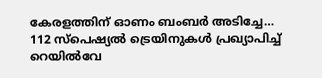കേരളത്തിന് ഓണം ബംബര്‍ അടിച്ചേ… 112 സ്പെഷ്യല്‍ ട്രെയിനുകള്‍ പ്രഖ്യാപിച്ച്‌ റെയില്‍വേ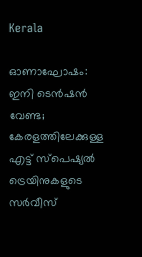Kerala

ഓണാഘോഷം: ഇനി ടെന്‍ഷന്‍ വേണ്ട; കേരളത്തിലേക്കുള്ള എട്ട്‌ സ്‌പെഷ്യല്‍ ട്രെയിനുകളുടെ സര്‍വീസ്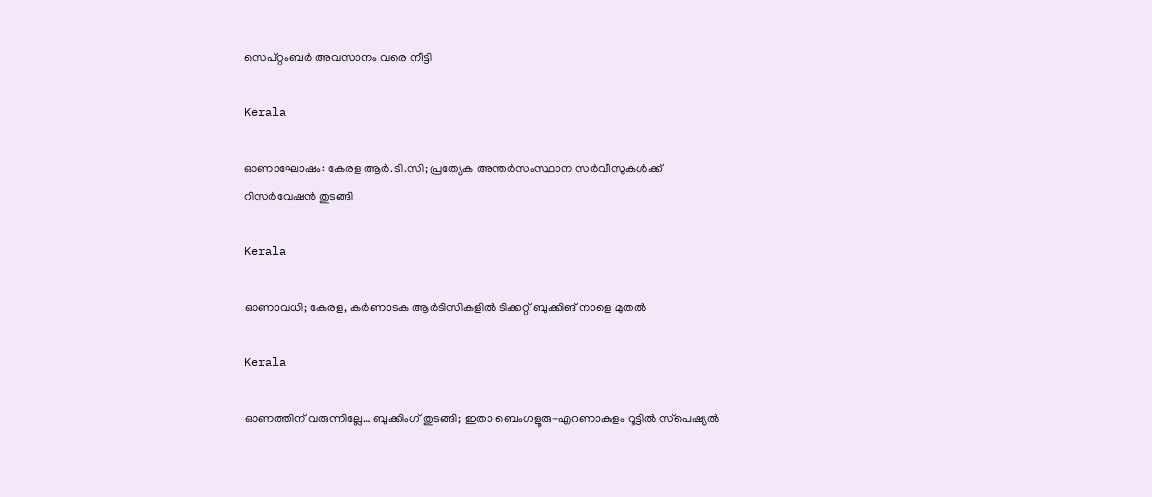സെപ്റ്റംബര്‍ അവസാനം വരെ നീട്ടി

Kerala

ഓണാഘോഷം: കേരള ആര്‍.ടി.സി; പ്രത്യേക അന്തര്‍സംസ്ഥാന സര്‍വീസുകള്‍ക്ക് റിസര്‍വേഷന്‍ തുടങ്ങി

Kerala

ഓണാവധി; കേരള, കർണാടക ആർടിസികളില്‍ ടിക്കറ്റ് ബുക്കിങ് നാളെ മുതൽ

Kerala

ഓണത്തിന് വരുന്നില്ലേ… ബുക്കിംഗ് തുടങ്ങി; ഇതാ ബെംഗളൂരു-എറണാകുളം റൂട്ടിൽ സ്‌പെഷ്യൽ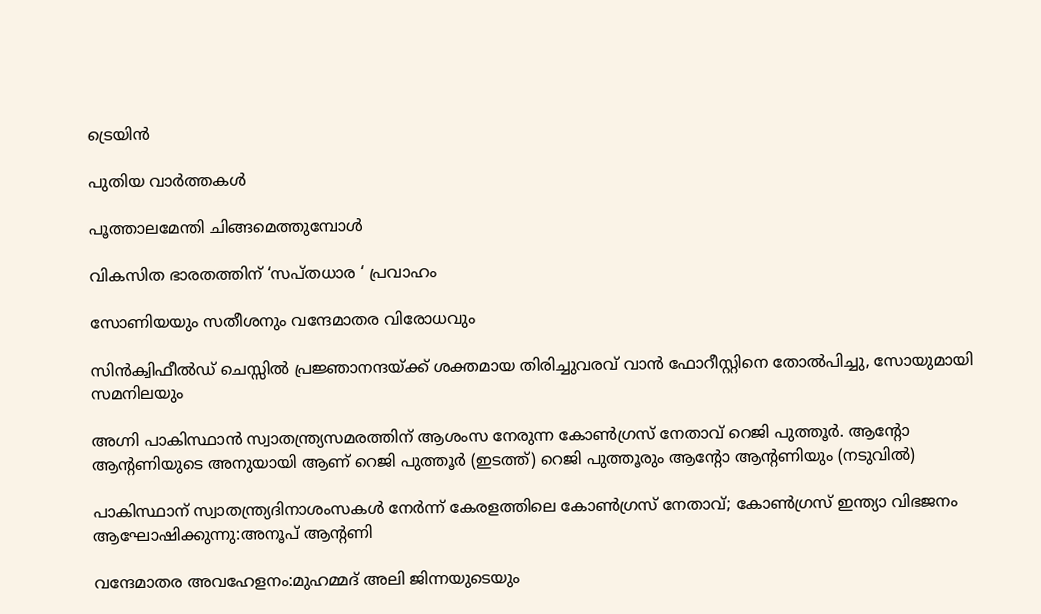ട്രെയിന്‍

പുതിയ വാര്‍ത്തകള്‍

പൂത്താലമേന്തി ചിങ്ങമെത്തുമ്പോള്‍

വികസിത ഭാരതത്തിന് ‘സപ്തധാര ‘ പ്രവാഹം

സോണിയയും സതീശനും വന്ദേമാതര വിരോധവും

സിന്‍ക്വിഫീല്‍ഡ് ചെസ്സില്‍ പ്രജ്ഞാനന്ദയ്‌ക്ക് ശക്തമായ തിരിച്ചുവരവ് വാന്‍ ഫോറീസ്റ്റിനെ തോല്‍പിച്ചു, സോയുമായി സമനിലയും

അഗ്നി പാകിസ്ഥാന്‍ സ്വാതന്ത്ര്യസമരത്തിന് ആശംസ നേരുന്ന കോണ്‍ഗ്രസ് നേതാവ് റെജി പുത്തൂര്‍. ആന്‍റോ ആന്‍റണിയുടെ അനുയായി ആണ് റെജി പുത്തൂര്‍ (ഇടത്ത്) റെജി പുത്തൂരും ആന്‍റോ ആന്‍റണിയും (നടുവില്‍)

പാകിസ്ഥാന് സ്വാതന്ത്ര്യദിനാശംസകള്‍ നേര്‍ന്ന് കേരളത്തിലെ കോൺഗ്രസ് നേതാവ്; കോണ്‍ഗ്രസ് ഇന്ത്യാ വിഭജനം ആഘോഷിക്കുന്നു:അനൂപ് ആന്‍റണി

വന്ദേമാതര അവഹേളനം:മുഹമ്മദ് അലി ജിന്നയുടെയും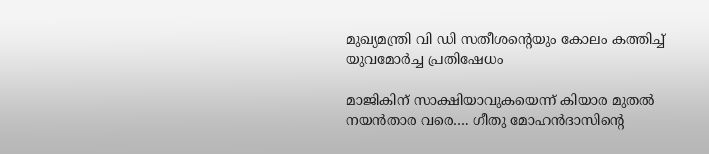മുഖ്യമന്ത്രി വി ഡി സതീശന്റെയും കോലം കത്തിച്ച് യുവമോർച്ച പ്രതിഷേധം

മാജികിന് സാക്ഷിയാവുകയെന്ന് കിയാര മുതല്‍ നയന്‍താര വരെ…. ഗീതു മോഹന്‍ദാസിന്റെ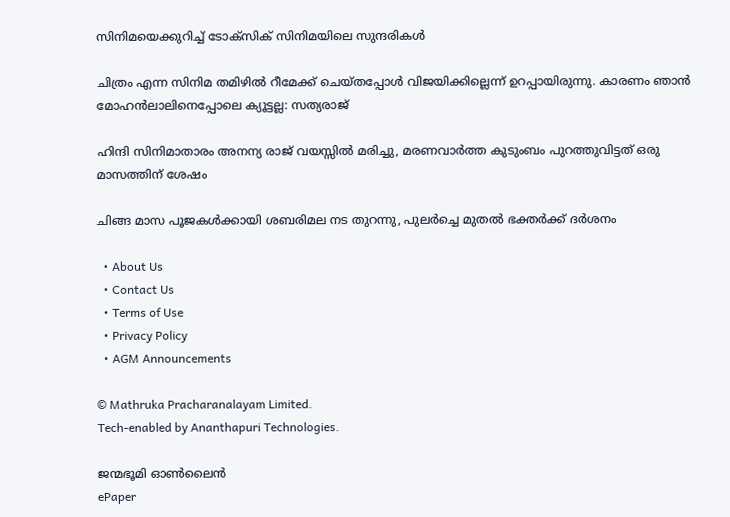സിനിമയെക്കുറിച്ച് ടോക്സിക് സിനിമയിലെ സുന്ദരികള്‍

ചിത്രം എന്ന സിനിമ തമിഴില്‍ റീമേക്ക് ചെയ്തപ്പോള്‍ വിജയിക്കില്ലെന്ന് ഉറപ്പായിരുന്നു. കാരണം ഞാന്‍ മോഹന്‍ലാലിനെപ്പോലെ ക്യൂട്ടല്ല: സത്യരാജ്

ഹിന്ദി സിനിമാതാരം അനന്യ രാജ് വയസ്സില്‍ മരിച്ചു, മരണവാര്‍ത്ത കുടുംബം പുറത്തുവിട്ടത് ഒരു മാസത്തിന് ശേഷം

ചിങ്ങ മാസ പൂജകള്‍ക്കായി ശബരിമല നട തുറന്നു, പുലര്‍ച്ചെ മുതല്‍ ഭക്തര്‍ക്ക് ദര്‍ശനം

  • About Us
  • Contact Us
  • Terms of Use
  • Privacy Policy
  • AGM Announcements

© Mathruka Pracharanalayam Limited.
Tech-enabled by Ananthapuri Technologies.

ജന്മഭൂമി ഓണ്‍ലൈന്‍
ePaper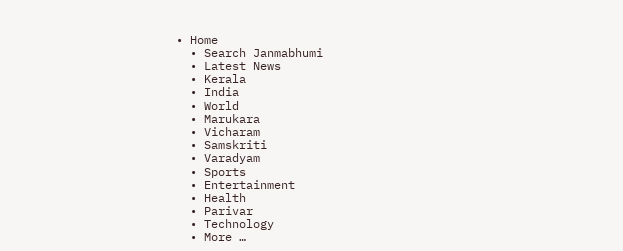• Home
  • Search Janmabhumi
  • Latest News
  • Kerala
  • India
  • World
  • Marukara
  • Vicharam
  • Samskriti
  • Varadyam
  • Sports
  • Entertainment
  • Health
  • Parivar
  • Technology
  • More …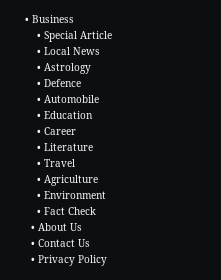• Business
    • Special Article
    • Local News
    • Astrology
    • Defence
    • Automobile
    • Education
    • Career
    • Literature
    • Travel
    • Agriculture
    • Environment
    • Fact Check
  • About Us
  • Contact Us
  • Privacy Policy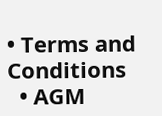• Terms and Conditions
  • AGM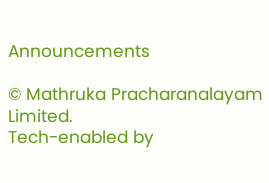Announcements

© Mathruka Pracharanalayam Limited.
Tech-enabled by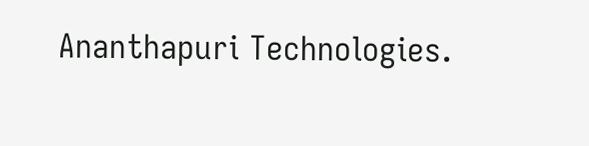Ananthapuri Technologies.